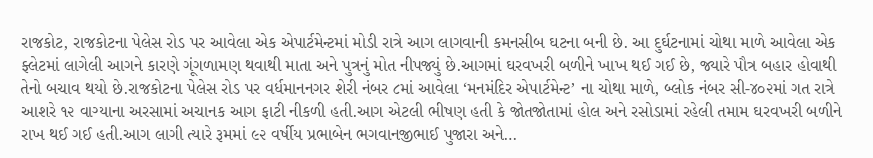રાજકોટ, રાજકોટના પેલેસ રોડ પર આવેલા એક એપાર્ટમેન્ટમાં મોડી રાત્રે આગ લાગવાની કમનસીબ ઘટના બની છે. આ દુર્ઘટનામાં ચોથા માળે આવેલા એક ફ્લેટમાં લાગેલી આગને કારણે ગૂંગળામણ થવાથી માતા અને પુત્રનું મોત નીપજ્યું છે.આગમાં ઘરવખરી બળીને ખાખ થઈ ગઈ છે, જ્યારે પૌત્ર બહાર હોવાથી તેનો બચાવ થયો છે.રાજકોટના પેલેસ રોડ પર વર્ધમાનનગર શેરી નંબર ૮માં આવેલા ‘મનમંદિર એપાર્ટમેન્ટ’ ના ચોથા માળે, બ્લોક નંબર સી-૪૦૨માં ગત રાત્રે આશરે ૧૨ વાગ્યાના અરસામાં અચાનક આગ ફાટી નીકળી હતી.આગ એટલી ભીષણ હતી કે જોતજોતામાં હોલ અને રસોડામાં રહેલી તમામ ઘરવખરી બળીને રાખ થઈ ગઈ હતી.આગ લાગી ત્યારે રૂમમાં ૯૨ વર્ષીય પ્રભાબેન ભગવાનજીભાઈ પુજારા અને…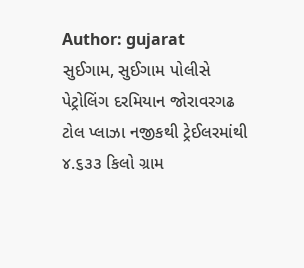Author: gujarat
સુઈગામ, સુઈગામ પોલીસે પેટ્રોલિંગ દરમિયાન જોરાવરગઢ ટોલ પ્લાઝા નજીકથી ટ્રેઈલરમાંથી ૪.૬૩૩ કિલો ગ્રામ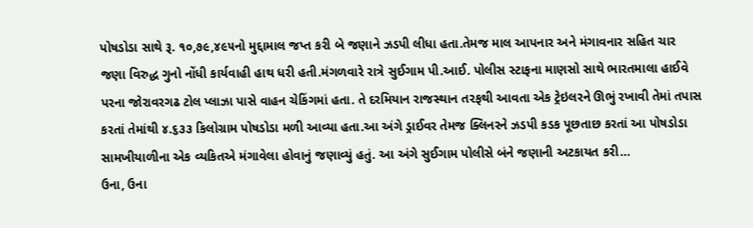પોષડોડા સાથે રૂ. ૧૦,૭૯,૪૯૫નો મુદ્દામાલ જપ્ત કરી બે જણાને ઝડપી લીધા હતા.તેમજ માલ આપનાર અને મંગાવનાર સહિત ચાર જણા વિરુદ્ધ ગુનો નોંધી કાર્યવાહી હાથ ધરી હતી.મંગળવારે રાત્રે સુઈગામ પી.આઈ. પોલીસ સ્ટાફના માણસો સાથે ભારતમાલા હાઈવે પરના જોરાવરગઢ ટોલ પ્લાઝા પાસે વાહન ચેકિંગમાં હતા. તે દરમિયાન રાજસ્થાન તરફથી આવતા એક ટ્રેઇલરને ઊભું રખાવી તેમાં તપાસ કરતાં તેમાંથી ૪.૬૩૩ કિલોગ્રામ પોષડોડા મળી આવ્યા હતા.આ અંગે ડ્રાઈવર તેમજ ક્લિનરને ઝડપી કડક પૂછતાછ કરતાં આ પોષડોડા સામખીયાળીના એક વ્યકિતએ મંગાવેલા હોવાનું જણાવ્યું હતું. આ અંગે સુઈગામ પોલીસે બંને જણાની અટકાયત કરી…
ઉના, ઉના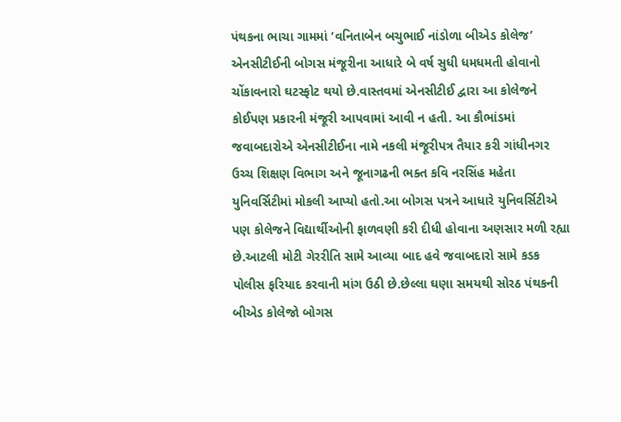પંથકના ભાચા ગામમાં ‘વનિતાબેન બચુભાઈ નાંડોળા બીએડ કોલેજ’ એનસીટીઈની બોગસ મંજૂરીના આધારે બે વર્ષ સુધી ધમધમતી હોવાનો ચોંકાવનારો ઘટસ્ફોટ થયો છે.વાસ્તવમાં એનસીટીઈ દ્વારા આ કોલેજને કોઈપણ પ્રકારની મંજૂરી આપવામાં આવી ન હતી. આ કૌભાંડમાં જવાબદારોએ એનસીટીઈના નામે નકલી મંજૂરીપત્ર તૈયાર કરી ગાંધીનગર ઉચ્ચ શિક્ષણ વિભાગ અને જૂનાગઢની ભક્ત કવિ નરસિંહ મહેતા યુનિવર્સિટીમાં મોકલી આપ્યો હતો.આ બોગસ પત્રને આધારે યુનિવર્સિટીએ પણ કોલેજને વિદ્યાર્થીઓની ફાળવણી કરી દીધી હોવાના અણસાર મળી રહ્યા છે.આટલી મોટી ગેરરીતિ સામે આવ્યા બાદ હવે જવાબદારો સામે કડક પોલીસ ફરિયાદ કરવાની માંગ ઉઠી છે.છેલ્લા ઘણા સમયથી સોરઠ પંથકની બીએડ કોલેજો બોગસ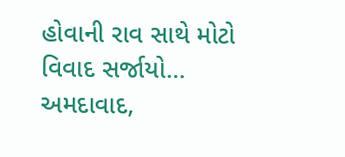હોવાની રાવ સાથે મોટો વિવાદ સર્જાયો…
અમદાવાદ,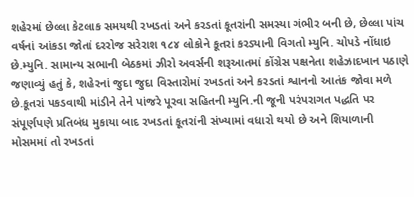શહેરમાં છેલ્લા કેટલાક સમયથી રખડતાં અને કરડતાં કૂતરાંની સમસ્યા ગંભીર બની છે, છેલ્લા પાંચ વર્ષનાં આંકડા જોતાં દરરોજ સરેરાશ ૧૮૪ લોકોને કૂતરાં કરડ્યાની વિગતો મ્યુનિ. ચોપડે નોંધાઇ છે.મ્યુનિ. સામાન્ય સભાની બેઠકમાં ઝીરો અવર્સની શરૂઆતમાં કોંગ્રેસ પક્ષનેતા શહેઝાદખાન પઠાણે જણાવ્યું હતું કે, શહેરનાં જુદા જુદા વિસ્તારોમાં રખડતાં અને કરડતાં શ્વાનનો આતંક જોવા મળે છે.કૂતરાં પકડવાથી માંડીને તેને પાંજરે પૂરવા સહિતની મ્યુનિ.ની જૂની પરંપરાગત પદ્ધતિ પર સંપૂર્ણપણે પ્રતિબંધ મુકાયા બાદ રખડતાં કૂતરાંની સંખ્યામાં વધારો થયો છે અને શિયાળાની મોસમમાં તો રખડતાં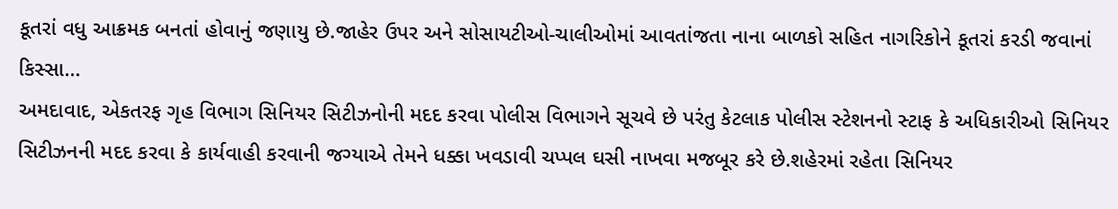કૂતરાં વધુ આક્રમક બનતાં હોવાનું જણાયુ છે.જાહેર ઉપર અને સોસાયટીઓ-ચાલીઓમાં આવતાંજતા નાના બાળકો સહિત નાગરિકોને કૂતરાં કરડી જવાનાં કિસ્સા…
અમદાવાદ, એકતરફ ગૃહ વિભાગ સિનિયર સિટીઝનોની મદદ કરવા પોલીસ વિભાગને સૂચવે છે પરંતુ કેટલાક પોલીસ સ્ટેશનનો સ્ટાફ કે અધિકારીઓ સિનિયર સિટીઝનની મદદ કરવા કે કાર્યવાહી કરવાની જગ્યાએ તેમને ધક્કા ખવડાવી ચપ્પલ ઘસી નાખવા મજબૂર કરે છે.શહેરમાં રહેતા સિનિયર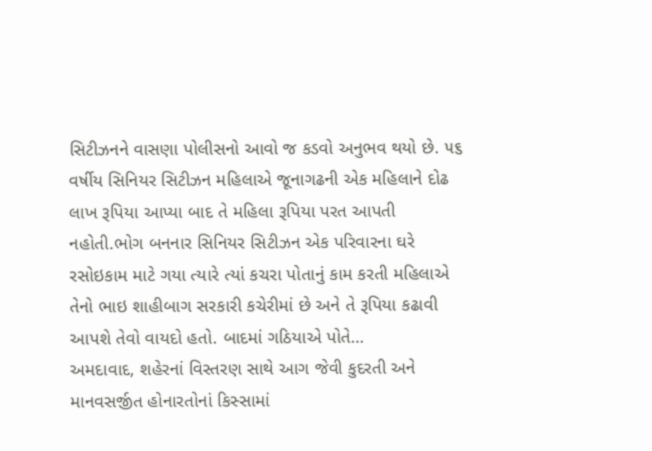સિટીઝનને વાસણા પોલીસનો આવો જ કડવો અનુભવ થયો છે. ૫૬ વર્ષીય સિનિયર સિટીઝન મહિલાએ જૂનાગઢની એક મહિલાને દોઢ લાખ રૂપિયા આપ્યા બાદ તે મહિલા રૂપિયા પરત આપતી નહોતી.ભોગ બનનાર સિનિયર સિટીઝન એક પરિવારના ઘરે રસોઇકામ માટે ગયા ત્યારે ત્યાં કચરા પોતાનું કામ કરતી મહિલાએ તેનો ભાઇ શાહીબાગ સરકારી કચેરીમાં છે અને તે રૂપિયા કઢાવી આપશે તેવો વાયદો હતો. બાદમાં ગઠિયાએ પોતે…
અમદાવાદ, શહેરનાં વિસ્તરણ સાથે આગ જેવી કુદરતી અને માનવસર્જીત હોનારતોનાં કિસ્સામાં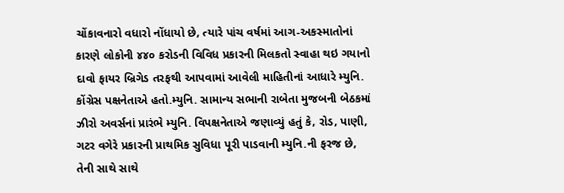ચોંકાવનારો વધારો નોંધાયો છે, ત્યારે પાંચ વર્ષમાં આગ-અકસ્માતોનાં કારણે લોકોની ૪૪૦ કરોડની વિવિધ પ્રકારની મિલકતો સ્વાહા થઇ ગયાનો દાવો ફાયર બ્રિગેડ તરફથી આપવામાં આવેલી માહિતીનાં આધારે મ્યુનિ. કોંગ્રેસ પક્ષનેતાએ હતો.મ્યુનિ. સામાન્ય સભાની રાબેતા મુજબની બેઠકમાં ઝીરો અવર્સનાં પ્રારંભે મ્યુનિ. વિપક્ષનેતાએ જણાવ્યું હતું કે, રોડ, પાણી, ગટર વગેરે પ્રકારની પ્રાથમિક સુવિધા પૂરી પાડવાની મ્યુનિ.ની ફરજ છે, તેની સાથે સાથે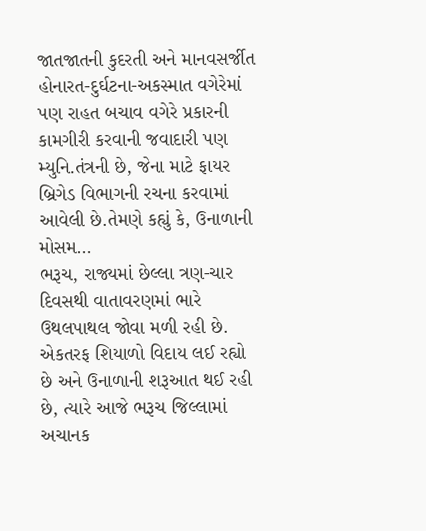જાતજાતની કુદરતી અને માનવસર્જીત હોનારત-દુર્ઘટના-અકસ્માત વગેરેમાં પણ રાહત બચાવ વગેરે પ્રકારની કામગીરી કરવાની જવાદારી પણ મ્યુનિ.તંત્રની છે, જેના માટે ફાયર બ્રિગેડ વિભાગની રચના કરવામાં આવેલી છે.તેમણે કહ્યું કે, ઉનાળાની મોસમ…
ભરૂચ, રાજ્યમાં છેલ્લા ત્રણ-ચાર દિવસથી વાતાવરણમાં ભારે ઉથલપાથલ જોવા મળી રહી છે. એકતરફ શિયાળો વિદાય લઈ રહ્યો છે અને ઉનાળાની શરૂઆત થઈ રહી છે, ત્યારે આજે ભરૂચ જિલ્લામાં અચાનક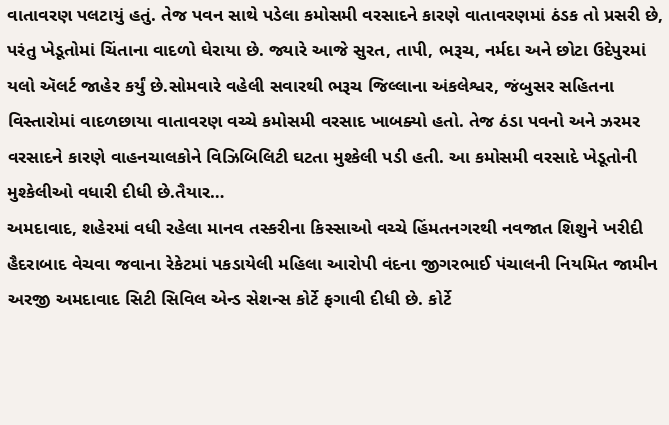વાતાવરણ પલટાયું હતું. તેજ પવન સાથે પડેલા કમોસમી વરસાદને કારણે વાતાવરણમાં ઠંડક તો પ્રસરી છે, પરંતુ ખેડૂતોમાં ચિંતાના વાદળો ઘેરાયા છે. જ્યારે આજે સુરત, તાપી, ભરૂચ, નર્મદા અને છોટા ઉદેપુરમાં યલો ઍલર્ટ જાહેર કર્યું છે.સોમવારે વહેલી સવારથી ભરૂચ જિલ્લાના અંકલેશ્વર, જંબુસર સહિતના વિસ્તારોમાં વાદળછાયા વાતાવરણ વચ્ચે કમોસમી વરસાદ ખાબક્યો હતો. તેજ ઠંડા પવનો અને ઝરમર વરસાદને કારણે વાહનચાલકોને વિઝિબિલિટી ઘટતા મુશ્કેલી પડી હતી. આ કમોસમી વરસાદે ખેડૂતોની મુશ્કેલીઓ વધારી દીધી છે.તૈયાર…
અમદાવાદ, શહેરમાં વધી રહેલા માનવ તસ્કરીના કિસ્સાઓ વચ્ચે હિંમતનગરથી નવજાત શિશુને ખરીદી હૈદરાબાદ વેચવા જવાના રેકેટમાં પકડાયેલી મહિલા આરોપી વંદના જીગરભાઈ પંચાલની નિયમિત જામીન અરજી અમદાવાદ સિટી સિવિલ એન્ડ સેશન્સ કોર્ટે ફગાવી દીધી છે. કોર્ટે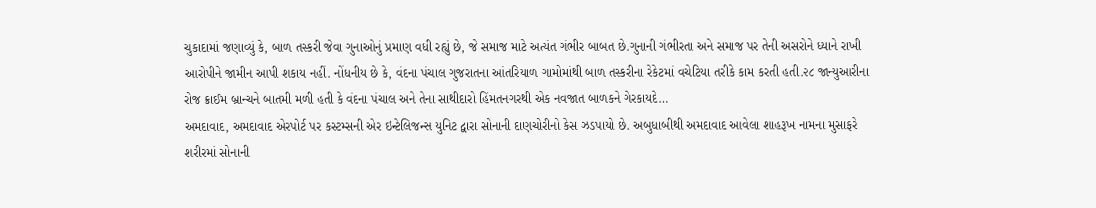ચુકાદામાં જણાવ્યું કે, બાળ તસ્કરી જેવા ગુનાઓનું પ્રમાણ વધી રહ્યું છે, જે સમાજ માટે અત્યંત ગંભીર બાબત છે.ગુનાની ગંભીરતા અને સમાજ પર તેની અસરોને ધ્યાને રાખી આરોપીને જામીન આપી શકાય નહીં. નોંધનીય છે કે, વંદના પંચાલ ગુજરાતના આંતરિયાળ ગામોમાંથી બાળ તસ્કરીના રેકેટમાં વચેટિયા તરીકે કામ કરતી હતી.૨૮ જાન્યુઆરીના રોજ ક્રાઈમ બ્રાન્ચને બાતમી મળી હતી કે વંદના પંચાલ અને તેના સાથીદારો હિંમતનગરથી એક નવજાત બાળકને ગેરકાયદે…
અમદાવાદ, અમદાવાદ એરપોર્ટ પર કસ્ટમ્સની એર ઇન્ટેલિજન્સ યુનિટ દ્વારા સોનાની દાણચોરીનો કેસ ઝડપાયો છે. અબુધાબીથી અમદાવાદ આવેલા શાહરૂખ નામના મુસાફરે શરીરમાં સોનાની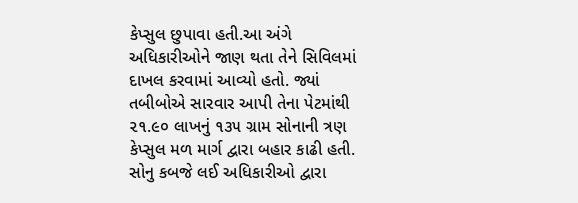કેપ્સુલ છુપાવા હતી.આ અંગે અધિકારીઓને જાણ થતા તેને સિવિલમાં દાખલ કરવામાં આવ્યો હતો. જ્યાં તબીબોએ સારવાર આપી તેના પેટમાંથી ૨૧.૯૦ લાખનું ૧૩૫ ગ્રામ સોનાની ત્રણ કેપ્સુલ મળ માર્ગ દ્વારા બહાર કાઢી હતી. સોનુ કબજે લઈ અધિકારીઓ દ્વારા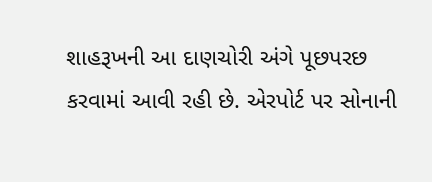શાહરૂખની આ દાણચોરી અંગે પૂછપરછ કરવામાં આવી રહી છે. એરપોર્ટ પર સોનાની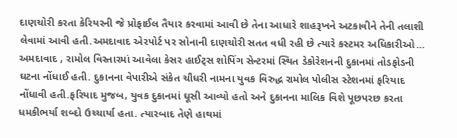દાણચોરી કરતા કેરિયરની જે પ્રોફાઈલ તૈયાર કરવામાં આવી છે તેના આધારે શાહરૂખને અટકાવીને તેની તલાશી લેવામાં આવી હતી.અમદાવાદ એરપોર્ટ પર સોનાની દાણચોરી સતત વધી રહી છે ત્યારે કસ્ટમર અધિકારીઓ…
અમદાવાદ , રામોલ વિસ્તારમાં આવેલા કેસર હાઈટ્સ શોપિંગ સેન્ટરમાં સ્થિત ડેકોરેશનની દુકાનમાં તોડફોડની ઘટના નોંધાઈ હતી. દુકાનના વેપારીએ સંકેત ચૌધરી નામના યુવક વિરુદ્ધ રામોલ પોલીસ સ્ટેશનમાં ફરિયાદ નોંધાવી હતી.ફરિયાદ મુજબ, યુવક દુકાનમાં ઘૂસી આવ્યો હતો અને દુકાનના માલિક વિશે પૂછપરછ કરતા ધમકીભર્યા શબ્દો ઉચ્ચાર્યા હતા. ત્યારબાદ તેણે હાથમાં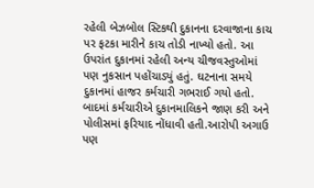રહેલી બેઝબોલ સ્ટિકથી દુકાનના દરવાજાના કાચ પર ફટકા મારીને કાચ તોડી નાખ્યો હતો. આ ઉપરાંત દુકાનમાં રહેલી અન્ય ચીજવસ્તુઓમાં પણ નુકસાન પહોંચાડ્યું હતું. ઘટનાના સમયે દુકાનમાં હાજર કર્મચારી ગભરાઈ ગયો હતો. બાદમાં કર્મચારીએ દુકાનમાલિકને જાણ કરી અને પોલીસમાં ફરિયાદ નોંધાવી હતી.આરોપી અગાઉ પણ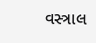વસ્ત્રાલ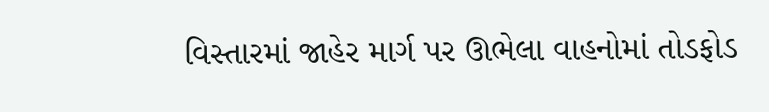વિસ્તારમાં જાહેર માર્ગ પર ઊભેલા વાહનોમાં તોડફોડ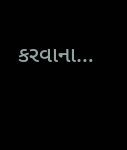કરવાના…